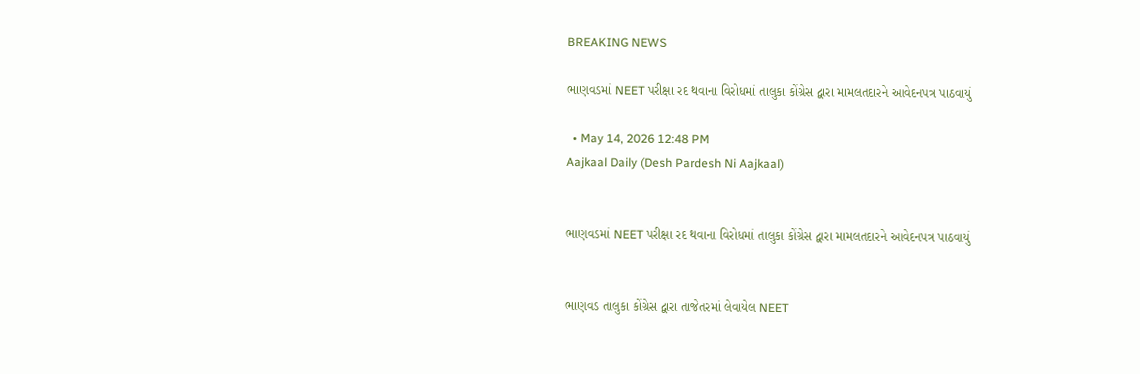BREAKING NEWS

ભાણવડમાં NEET પરીક્ષા રદ થવાના વિરોધમાં તાલુકા કોંગ્રેસ દ્વારા મામલતદારને આવેદનપત્ર પાઠવાયું

  • May 14, 2026 12:48 PM
Aajkaal Daily (Desh Pardesh Ni Aajkaal)


ભાણવડમાં NEET પરીક્ષા રદ થવાના વિરોધમાં તાલુકા કોંગ્રેસ દ્વારા મામલતદારને આવેદનપત્ર પાઠવાયું


ભાણવડ તાલુકા કોંગ્રેસ દ્વારા તાજેતરમાં લેવાયેલ NEET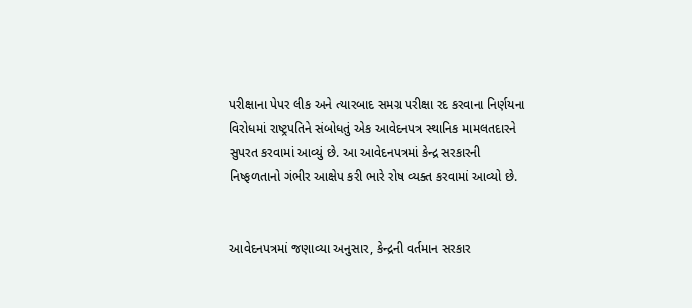પરીક્ષાના પેપર લીક અને ત્યારબાદ સમગ્ર પરીક્ષા રદ કરવાના નિર્ણયના વિરોધમાં રાષ્ટ્રપતિને સંબોધતું એક આવેદનપત્ર સ્થાનિક મામલતદારને સુપરત કરવામાં આવ્યું છે. આ આવેદનપત્રમાં કેન્દ્ર સરકારની નિષ્ફળતાનો ગંભીર આક્ષેપ કરી ભારે રોષ વ્યક્ત કરવામાં આવ્યો છે.


આવેદનપત્રમાં જણાવ્યા અનુસાર, કેન્દ્રની વર્તમાન સરકાર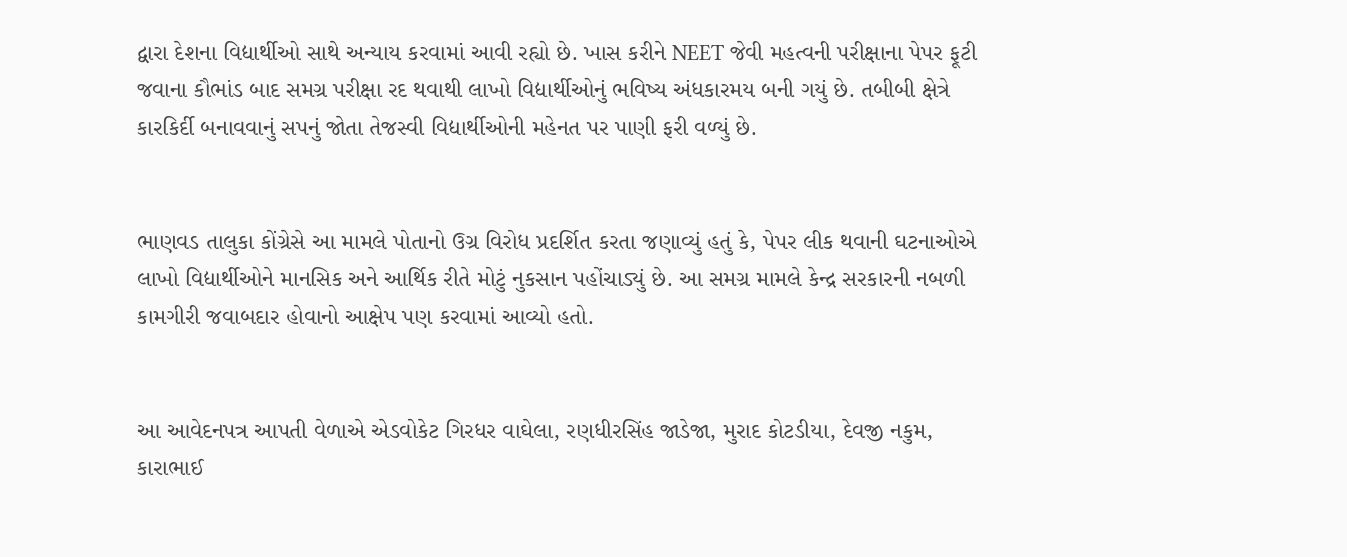દ્વારા દેશના વિદ્યાર્થીઓ સાથે અન્યાય કરવામાં આવી રહ્યો છે. ખાસ કરીને NEET જેવી મહત્વની પરીક્ષાના પેપર ફૂટી જવાના કૌભાંડ બાદ સમગ્ર પરીક્ષા રદ થવાથી લાખો વિદ્યાર્થીઓનું ભવિષ્ય અંધકારમય બની ગયું છે. તબીબી ક્ષેત્રે કારકિર્દી બનાવવાનું સપનું જોતા તેજસ્વી વિદ્યાર્થીઓની મહેનત પર પાણી ફરી વળ્યું છે.


ભાણવડ તાલુકા કોંગ્રેસે આ મામલે પોતાનો ઉગ્ર વિરોધ પ્રદર્શિત કરતા જણાવ્યું હતું કે, પેપર લીક થવાની ઘટનાઓએ લાખો વિદ્યાર્થીઓને માનસિક અને આર્થિક રીતે મોટું નુકસાન પહોંચાડ્યું છે. આ સમગ્ર મામલે કેન્દ્ર સરકારની નબળી કામગીરી જવાબદાર હોવાનો આક્ષેપ પણ કરવામાં આવ્યો હતો.


આ આવેદનપત્ર આપતી વેળાએ એડવોકેટ ગિરધર વાઘેલા, રણધીરસિંહ જાડેજા, મુરાદ કોટડીયા, દેવજી નકુમ, કારાભાઈ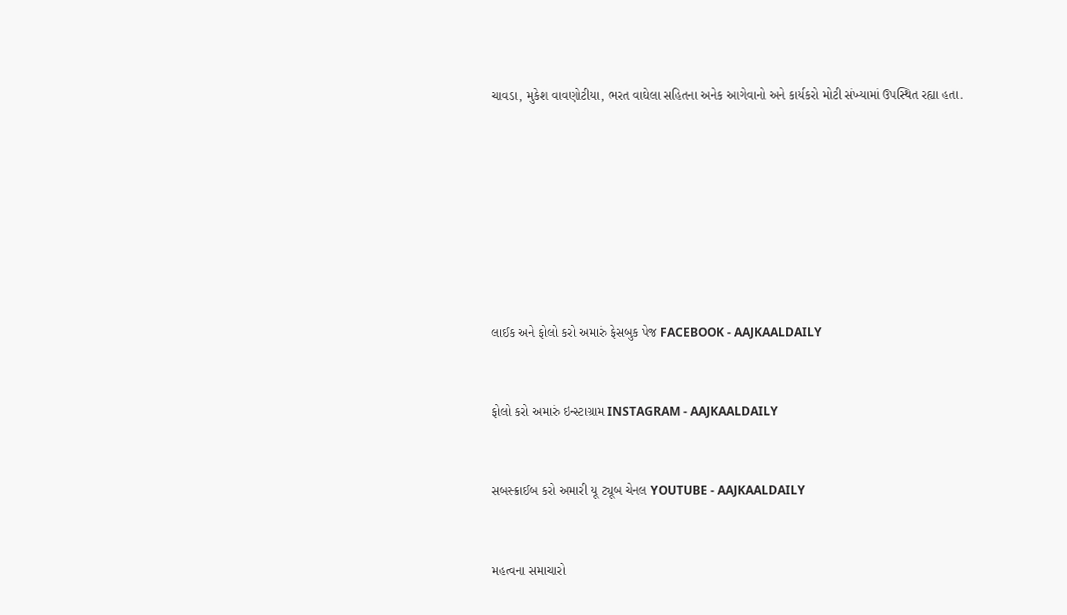ચાવડા, મુકેશ વાવણોટીયા, ભરત વાઘેલા સહિતના અનેક આગેવાનો અને કાર્યકરો મોટી સંખ્યામાં ઉપસ્થિત રહ્યા હતા.








લાઈક અને ફોલો કરો અમારું ફેસબુક પેજ FACEBOOK - AAJKAALDAILY


ફોલો કરો અમારું ઇન્સ્ટાગ્રામ INSTAGRAM - AAJKAALDAILY


સબસ્ક્રાઈબ કરો અમારી યૂ ટ્યૂબ ચેનલ YOUTUBE - AAJKAALDAILY


મહત્વના સમાચારો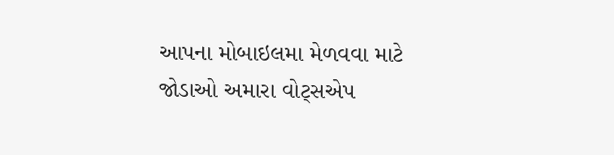આપના મોબાઇલમા મેળવવા માટે જોડાઓ અમારા વોટ્સએપ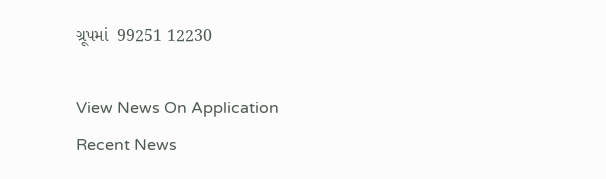ગ્રૂપમાં  99251 12230

View News On Application
Recent News